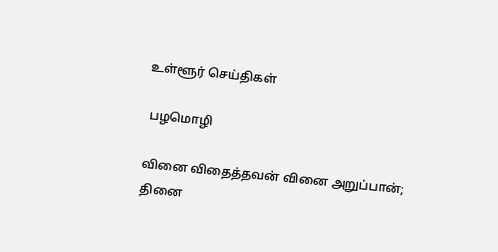உள்ளூர் செய்திகள்

 பழமொழி

வினை விதைத்தவன் வினை அறுப்பான்; தினை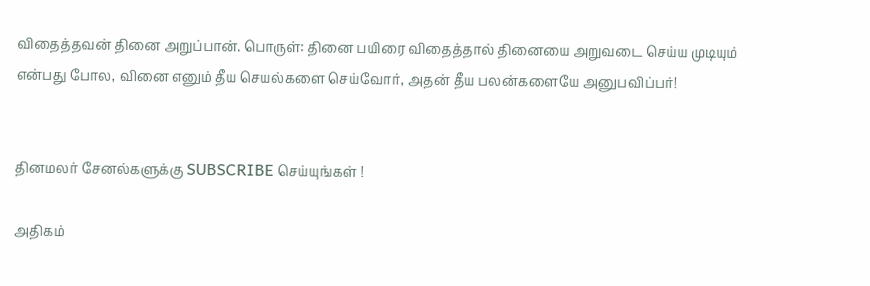விதைத்தவன் தினை அறுப்பான். பொருள்: தினை பயிரை விதைத்தால் தினையை அறுவடை செய்ய முடியும் என்பது போல, வினை எனும் தீய செயல்களை செய்வோர், அதன் தீய பலன்களையே அனுபவிப்பர்!


தினமலர் சேனல்களுக்கு SUBSCRIBE செய்யுங்கள் !

அதிகம்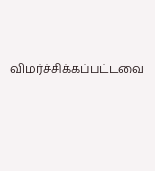விமர்ச்சிக்கப்பட்டவை